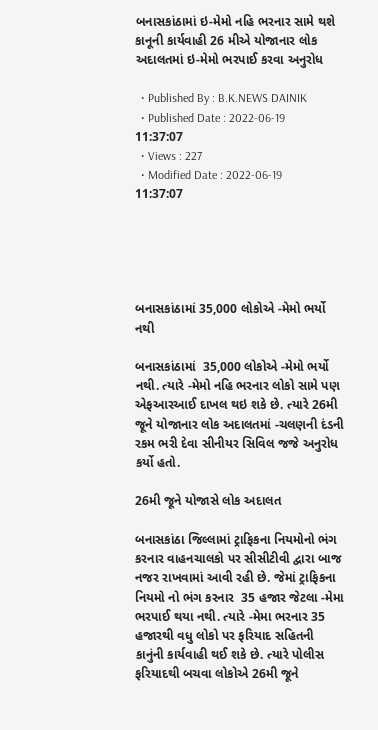બનાસકાંઠામાં ઇ-મેમો નહિ ભરનાર સામે થશે કાનૂની કાર્યવાહી 26 મીએ યોજાનાર લોક અદાલતમાં ઇ-મેમો ભરપાઈ કરવા અનુરોધ

  • Published By : B.K.NEWS DAINIK
  • Published Date : 2022-06-19 11:37:07
  • Views : 227
  • Modified Date : 2022-06-19 11:37:07





બનાસકાંઠામાં 35,000 લોકોએ -મેમો ભર્યો નથી

બનાસકાંઠામાં  35,000 લોકોએ -મેમો ભર્યો નથી. ત્યારે -મેમો નહિ ભરનાર લોકો સામે પણ એફઆરઆઈ દાખલ થઇ શકે છે. ત્યારે 26મી જૂને યોજાનાર લોક અદાલતમાં -ચલણની દંડની રકમ ભરી દેવા સીનીયર સિવિલ જજે અનુરોધ કર્યો હતો.

26મી જૂને યોજાસે લોક અદાલત

બનાસકાંઠા જિલ્લામાં ટ્રાફિકના નિયમોનો ભંગ કરનાર વાહનચાલકો પર સીસીટીવી દ્વારા બાજ નજર રાખવામાં આવી રહી છે. જેમાં ટ્રાફિકના નિયમો નો ભંગ કરનાર  35 હજાર જેટલા -મેમા ભરપાઈ થયા નથી. ત્યારે -મેમા ભરનાર 35 હજારથી વધુ લોકો પર ફરિયાદ સહિતની કાનુંની કાર્યવાહી થઈ શકે છે. ત્યારે પોલીસ ફરિયાદથી બચવા લોકોએ 26મી જૂને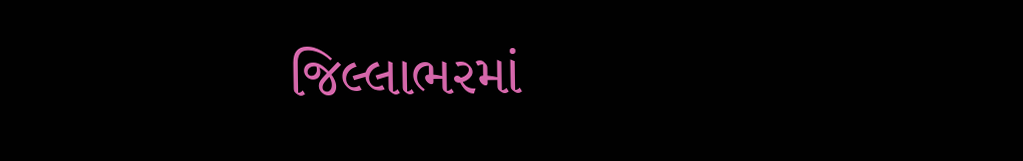જિલ્લાભરમાં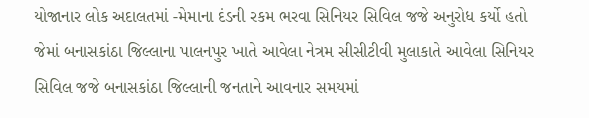યોજાનાર લોક અદાલતમાં -મેમાના દંડની રકમ ભરવા સિનિયર સિવિલ જજે અનુરોધ કર્યો હતો જેમાં બનાસકાંઠા જિલ્લાના પાલનપુર ખાતે આવેલા નેત્રમ સીસીટીવી મુલાકાતે આવેલા સિનિયર સિવિલ જજે બનાસકાંઠા જિલ્લાની જનતાને આવનાર સમયમાં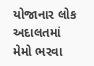યોજાનાર લોક અદાલતમાં મેમો ભરવા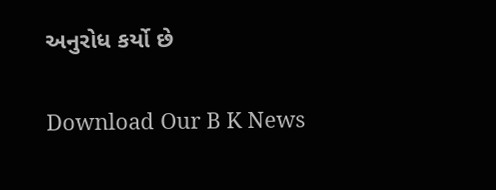અનુરોધ કર્યો છે

Download Our B K News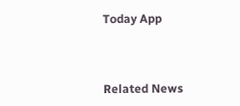Today App



Related News